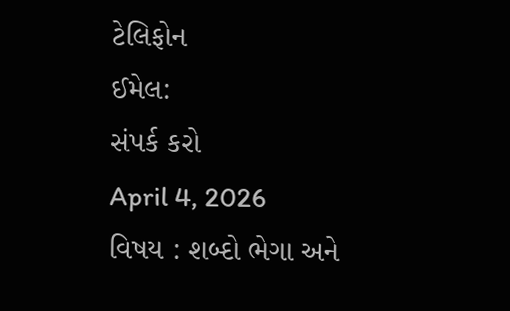ટેલિફોન
ઈમેલ:
સંપર્ક કરો
April 4, 2026
વિષય : શબ્દો ભેગા અને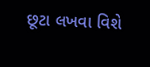છૂટા લખવા વિશે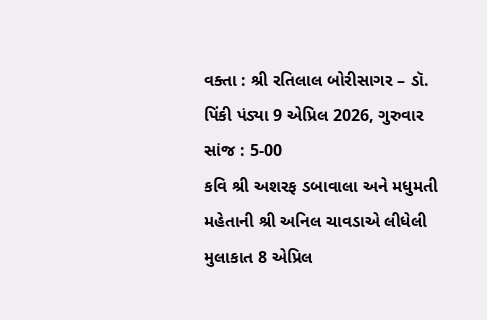વક્તા : શ્રી રતિલાલ બોરીસાગર – ડૉ. પિંકી પંડ્યા 9 એપ્રિલ 2026, ગુરુવાર સાંજ : 5-00
કવિ શ્રી અશરફ ડબાવાલા અને મધુમતી મહેતાની શ્રી અનિલ ચાવડાએ લીધેલી મુલાકાત 8 એપ્રિલ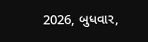2026, બુધવાર,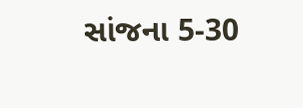સાંજના 5-30